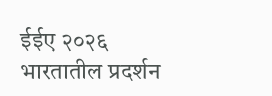ईईए २०२६ भारतातील प्रदर्शन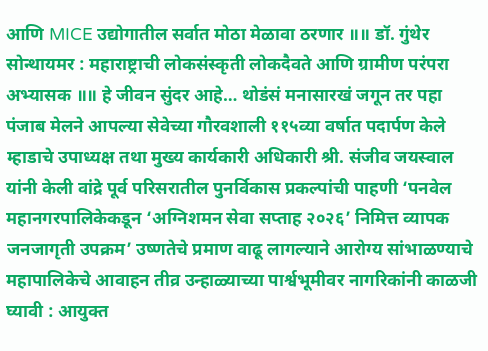आणि MICE उद्योगातील सर्वात मोठा मेळावा ठरणार ॥॥ डॉ. गुंथेर सोन्थायमर : महाराष्ट्राची लोकसंस्कृती लोकदैवते आणि ग्रामीण परंपरा अभ्यासक ॥॥ हे जीवन सुंदर आहे… थोडंसं मनासारखं जगून तर पहा पंजाब मेलने आपल्या सेवेच्या गौरवशाली ११५व्या वर्षात पदार्पण केले म्हाडाचे उपाध्यक्ष तथा मुख्य कार्यकारी अधिकारी श्री. संजीव जयस्वाल यांनी केली वांद्रे पूर्व परिसरातील पुनर्विकास प्रकल्पांची पाहणी ‘पनवेल महानगरपालिकेकडून ‘अग्निशमन सेवा सप्ताह २०२६’ निमित्त व्यापक जनजागृती उपक्रम’ उष्णतेचे प्रमाण वाढू लागल्याने आरोग्य सांभाळण्याचे महापालिकेचे आवाहन तीव्र उन्हाळ्याच्या पार्श्वभूमीवर नागरिकांनी काळजी घ्यावी : आयुक्त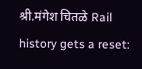श्री.मंगेश चितळे Rail history gets a reset: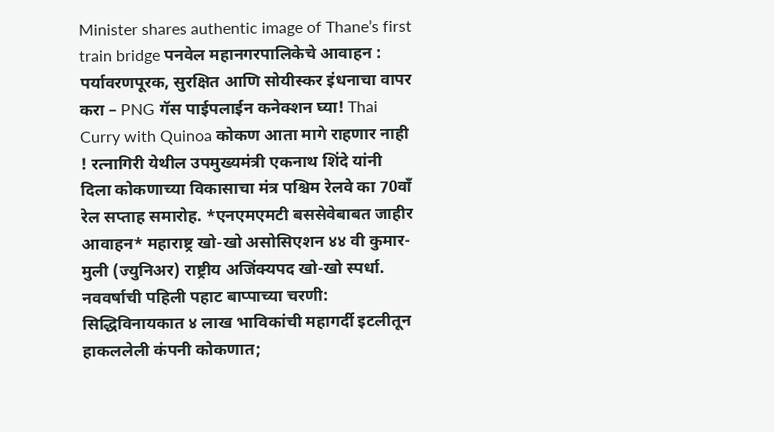Minister shares authentic image of Thane’s first train bridge पनवेल महानगरपालिकेचे आवाहन : पर्यावरणपूरक, सुरक्षित आणि सोयीस्कर इंधनाचा वापर करा – PNG गॅस पाईपलाईन कनेक्शन घ्या! Thai Curry with Quinoa कोकण आता मागे राहणार नाही ! रत्नागिरी येथील उपमुख्यमंत्री एकनाथ शिंदे यांनी दिला कोकणाच्या विकासाचा मंत्र पश्चिम रेलवे का 70वाँ रेल सप्ताह समारोह. *एनएमएमटी बससेवेबाबत जाहीर आवाहन* महाराष्ट्र खो-खो असोसिएशन ४४ वी कुमार-मुली (ज्युनिअर) राष्ट्रीय अजिंक्यपद खो-खो स्पर्धा. नववर्षाची पहिली पहाट बाप्पाच्या चरणी: सिद्धिविनायकात ४ लाख भाविकांची महागर्दी इटलीतून हाकललेली कंपनी कोकणात;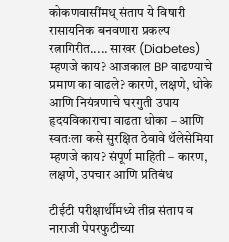कोकणवासींमध् संताप ये विषारी रासायनिक बनवणारा प्रकल्प रत्नागिरीत..... साखर (Diabetes) म्हणजे काय? आजकाल BP वाढण्याचे प्रमाण का वाढले? कारणे, लक्षणे, धोके आणि नियंत्रणाचे घरगुती उपाय हृदयविकाराचा वाढता धोका – आणि स्वतःला कसे सुरक्षित ठेवावे थॅलेसेमिया म्हणजे काय? संपूर्ण माहिती – कारण, लक्षणे, उपचार आणि प्रतिबंध

टीईटी परीक्षार्थींमध्ये तीव्र संताप व नाराजी पेपरफुटीच्या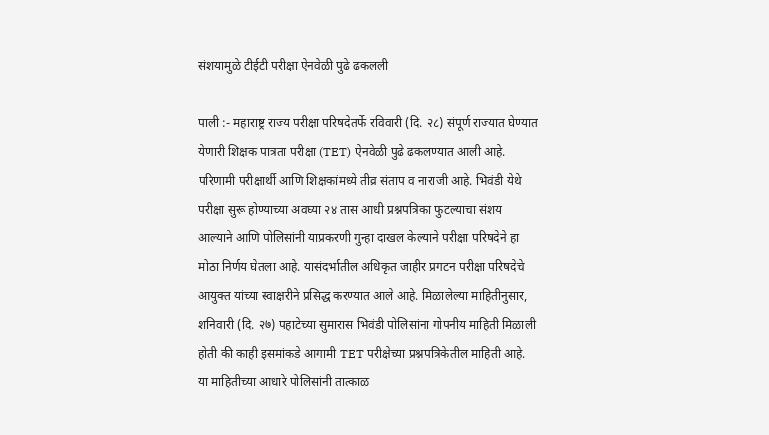संशयामुळे टीईटी परीक्षा ऐनवेळी पुढे ढकलली

पाली :- महाराष्ट्र राज्य परीक्षा परिषदेतर्फे रविवारी (दि. २८) संपूर्ण राज्यात घेण्यात येणारी शिक्षक पात्रता परीक्षा (TET) ऐनवेळी पुढे ढकलण्यात आली आहे. परिणामी परीक्षार्थी आणि शिक्षकांमध्ये तीव्र संताप व नाराजी आहे. भिवंडी येथे परीक्षा सुरू होण्याच्या अवघ्या २४ तास आधी प्रश्नपत्रिका फुटल्याचा संशय आल्याने आणि पोलिसांनी याप्रकरणी गुन्हा दाखल केल्याने परीक्षा परिषदेने हा मोठा निर्णय घेतला आहे. यासंदर्भातील अधिकृत जाहीर प्रगटन परीक्षा परिषदेचे आयुक्त यांच्या स्वाक्षरीने प्रसिद्ध करण्यात आले आहे. मिळालेल्या माहितीनुसार, शनिवारी (दि. २७) पहाटेच्या सुमारास भिवंडी पोलिसांना गोपनीय माहिती मिळाली होती की काही इसमांकडे आगामी TET परीक्षेच्या प्रश्नपत्रिकेतील माहिती आहे. या माहितीच्या आधारे पोलिसांनी तात्काळ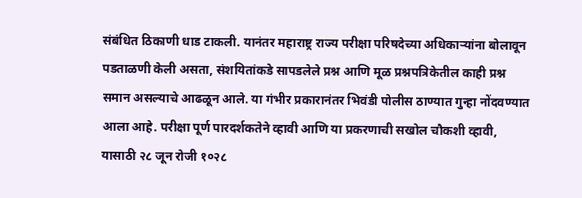संबंधित ठिकाणी धाड टाकली. यानंतर महाराष्ट्र राज्य परीक्षा परिषदेच्या अधिकाऱ्यांना बोलावून पडताळणी केली असता, संशयितांकडे सापडलेले प्रश्न आणि मूळ प्रश्नपत्रिकेतील काही प्रश्न समान असल्याचे आढळून आले. या गंभीर प्रकारानंतर भिवंडी पोलीस ठाण्यात गुन्हा नोंदवण्यात आला आहे. परीक्षा पूर्ण पारदर्शकतेने व्हावी आणि या प्रकरणाची सखोल चौकशी व्हावी, यासाठी २८ जून रोजी १०२८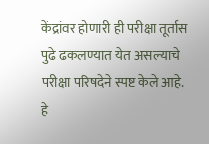केंद्रांवर होणारी ही परीक्षा तूर्तास पुढे ढकलण्यात येत असल्याचे परीक्षा परिषदेने स्पष्ट केले आहे.
हे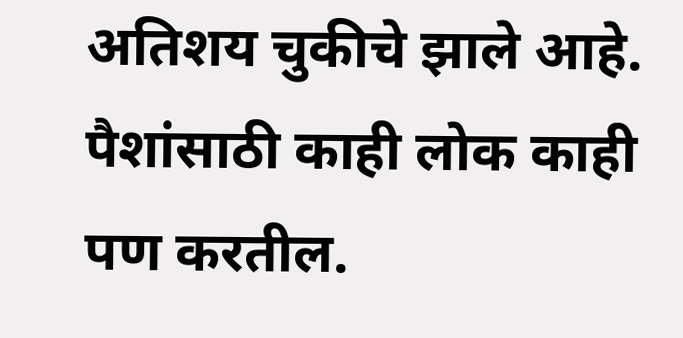अतिशय चुकीचे झाले आहे. पैशांसाठी काही लोक काही पण करतील.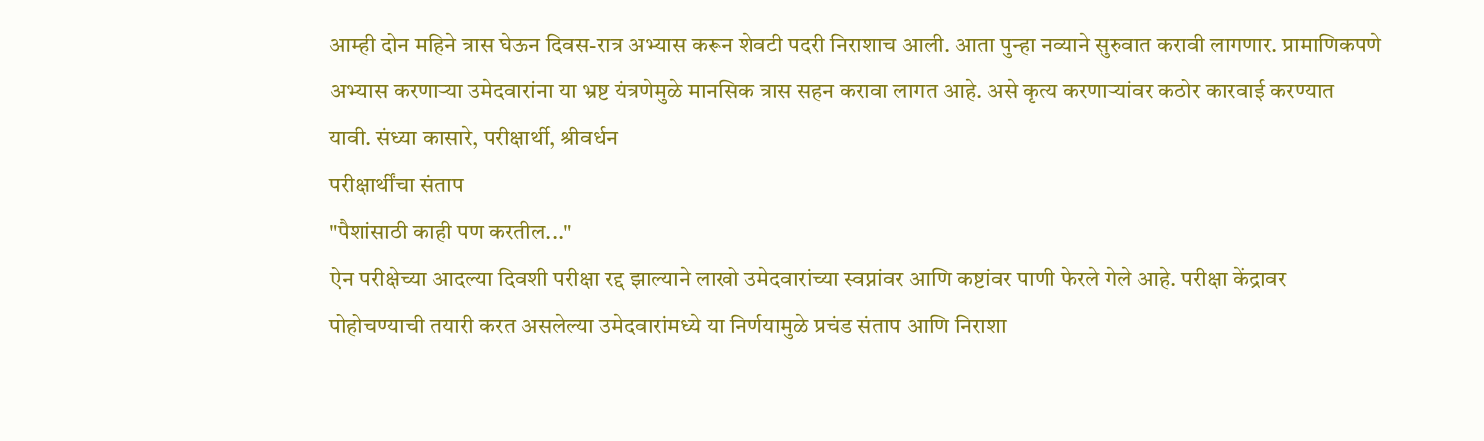आम्ही दोन महिने त्रास घेऊन दिवस-रात्र अभ्यास करून शेवटी पदरी निराशाच आली. आता पुन्हा नव्याने सुरुवात करावी लागणार. प्रामाणिकपणे अभ्यास करणाऱ्या उमेदवारांना या भ्रष्ट यंत्रणेमुळे मानसिक त्रास सहन करावा लागत आहे. असे कृत्य करणाऱ्यांवर कठोर कारवाई करण्यात यावी. संध्या कासारे, परीक्षार्थी, श्रीवर्धन
परीक्षार्थींचा संताप
"पैशांसाठी काही पण करतील..."
ऐन परीक्षेच्या आदल्या दिवशी परीक्षा रद्द झाल्याने लाखो उमेदवारांच्या स्वप्नांवर आणि कष्टांवर पाणी फेरले गेले आहे. परीक्षा केंद्रावर पोहोचण्याची तयारी करत असलेल्या उमेदवारांमध्ये या निर्णयामुळे प्रचंड संताप आणि निराशा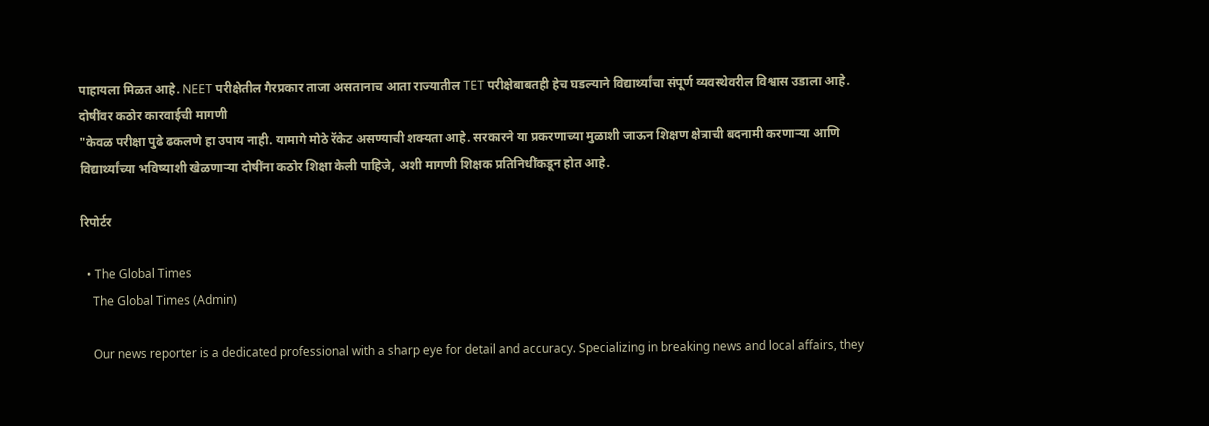पाहायला मिळत आहे. NEET परीक्षेतील गैरप्रकार ताजा असतानाच आता राज्यातील TET परीक्षेबाबतही हेच घडल्याने विद्यार्थ्यांचा संपूर्ण व्यवस्थेवरील विश्वास उडाला आहे.
दोषींवर कठोर कारवाईची मागणी
"केवळ परीक्षा पुढे ढकलणे हा उपाय नाही. यामागे मोठे रॅकेट असण्याची शक्यता आहे. सरकारने या प्रकरणाच्या मुळाशी जाऊन शिक्षण क्षेत्राची बदनामी करणाऱ्या आणि विद्यार्थ्यांच्या भविष्याशी खेळणाऱ्या दोषींना कठोर शिक्षा केली पाहिजे, अशी मागणी शिक्षक प्रतिनिधींकडून होत आहे.

रिपोर्टर

  • The Global Times
    The Global Times (Admin)

    Our news reporter is a dedicated professional with a sharp eye for detail and accuracy. Specializing in breaking news and local affairs, they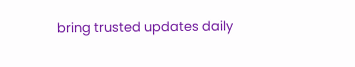bring trusted updates daily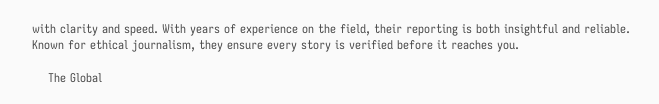with clarity and speed. With years of experience on the field, their reporting is both insightful and reliable. Known for ethical journalism, they ensure every story is verified before it reaches you.

    The Global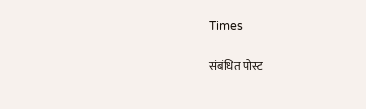Times

संबंधित पोस्ट